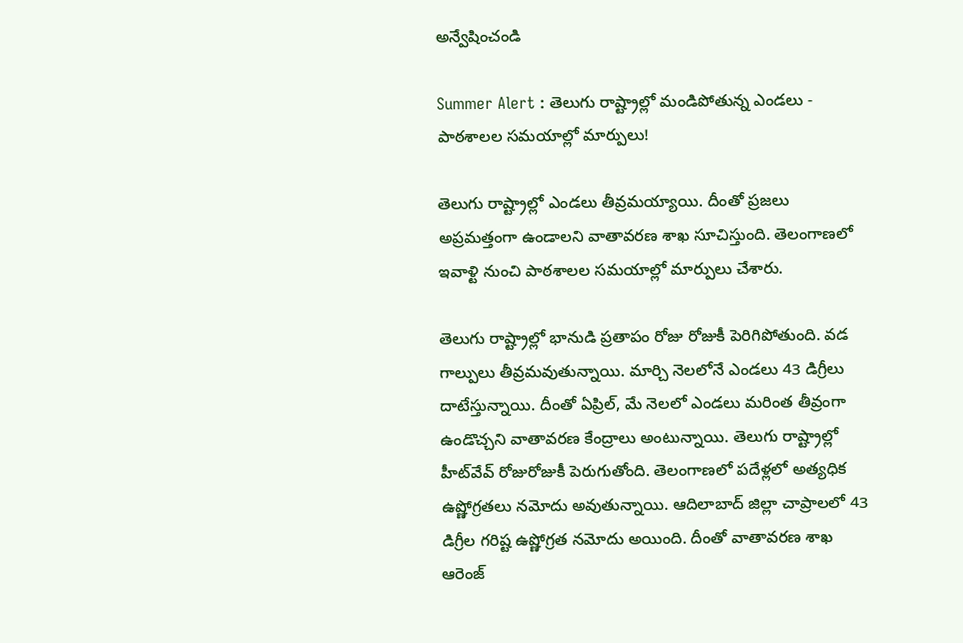అన్వేషించండి

Summer Alert : తెలుగు రాష్ట్రాల్లో మండిపోతున్న ఎండలు - పాఠశాలల సమయాల్లో మార్పులు!

తెలుగు రాష్ట్రాల్లో ఎండలు తీవ్రమయ్యాయి. దీంతో ప్రజలు అప్రమత్తంగా ఉండాలని వాతావరణ శాఖ సూచిస్తుంది. తెలంగాణలో ఇవాళ్టి నుంచి పాఠశాలల సమయాల్లో మార్పులు చేశారు.

తెలుగు రాష్ట్రాల్లో భానుడి ప్రతాపం రోజు రోజుకీ పెరిగిపోతుంది. వడ గాల్పులు తీవ్రమవుతున్నాయి. మార్చి నెలలోనే ఎండలు 43 డిగ్రీలు దాటేస్తున్నాయి. దీంతో ఏప్రిల్‌, మే నెలలో ఎండలు మరింత తీవ్రంగా ఉండొచ్చని వాతావరణ కేంద్రాలు అంటున్నాయి. తెలుగు రాష్ట్రాల్లో హీట్‌వేవ్‌ రోజురోజుకీ పెరుగుతోంది. తెలంగాణలో పదేళ్లలో అత్యధిక ఉష్ణోగ్రతలు నమోదు అవుతున్నాయి. ఆదిలాబాద్‌ జిల్లా చాప్రాలలో 43 డిగ్రీల గరిష్ట ఉష్ణోగ్రత నమోదు అయింది. దీంతో వాతావరణ శాఖ ఆరెంజ్‌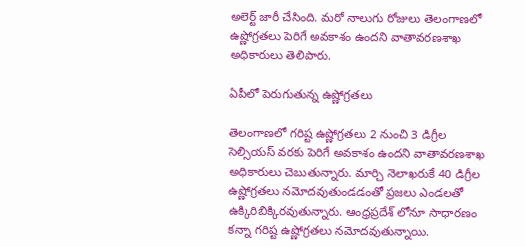అలెర్ట్‌ జారీ చేసింది. మరో నాలుగు రోజులు తెలంగాణలో ఉష్ణోగ్రతలు పెరిగే అవకాశం ఉందని వాతావరణశాఖ అధికారులు తెలిపారు.

ఏపీలో పెరుగుతున్న ఉష్ణోగ్రతలు

తెలంగాణలో గరిష్ట ఉష్ణోగ్రతలు 2 నుంచి 3 డిగ్రీల సెల్సియస్‌ వరకు పెరిగే అవకాశం ఉందని వాతావరణశాఖ అధికారులు చెబుతున్నారు. మార్చి నెలాఖరుకే 40 డిగ్రీల ఉష్ణోగ్రతలు నమోదవుతుండడంతో ప్రజలు ఎండలతో ఉక్కిరిబిక్కిరవుతున్నారు. ఆంధ్రప్రదేశ్ లోనూ సాధారణం కన్నా గరిష్ట ఉష్ణోగ్రతలు నమోదవుతున్నాయి.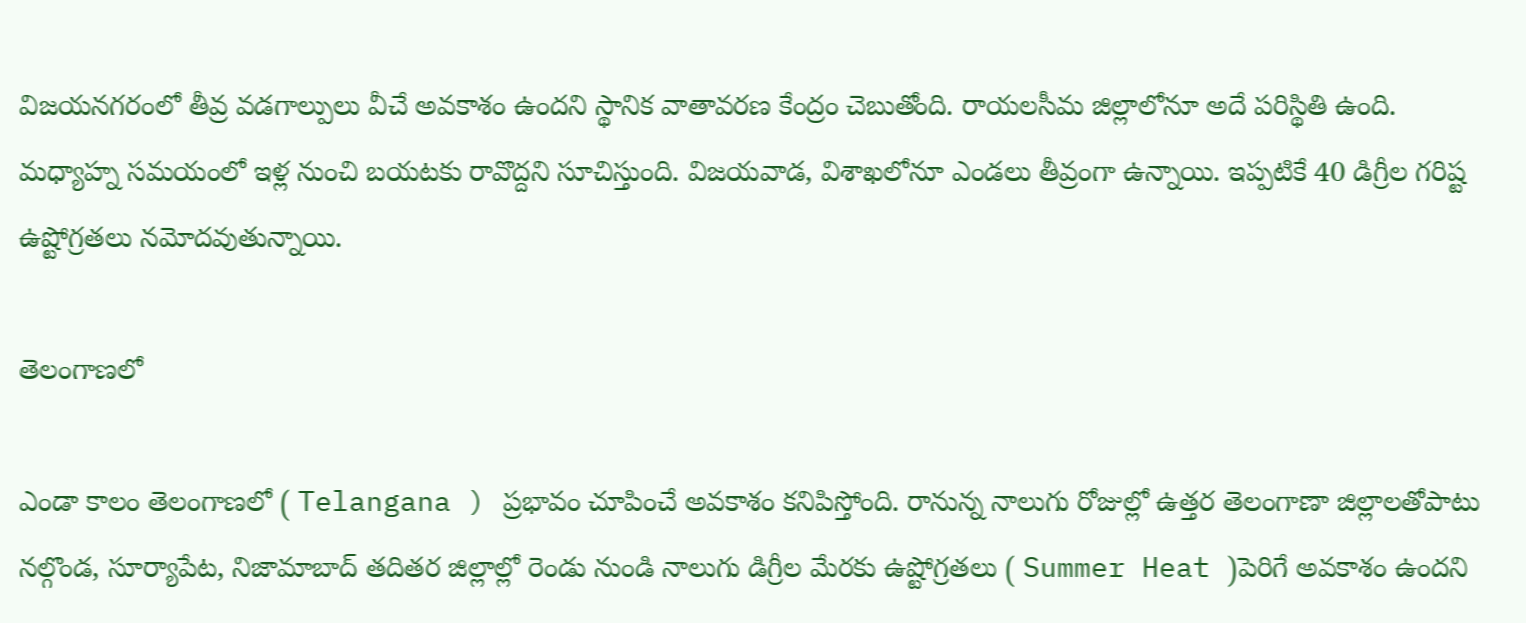విజయనగరంలో తీవ్ర వడగాల్పులు వీచే అవకాశం ఉందని స్థానిక వాతావరణ కేంద్రం చెబుతోంది. రాయలసీమ జిల్లాలోనూ అదే పరిస్థితి ఉంది. మధ్యాహ్న సమయంలో ఇళ్ల నుంచి బయటకు రావొద్దని సూచిస్తుంది. విజయవాడ, విశాఖలోనూ ఎండలు తీవ్రంగా ఉన్నాయి. ఇప్పటికే 40 డిగ్రీల గరిష్ట ఉష్టోగ్రతలు నమోదవుతున్నాయి.

తెలంగాణలో

ఎండా కాలం తెలంగాణలో ( Telangana ) ప్రభావం చూపించే అవకాశం కనిపిస్తోంది. రానున్న నాలుగు రోజుల్లో ఉత్తర తెలంగాణా జిల్లాలతోపాటు నల్గొండ, సూర్యాపేట, నిజామాబాద్ తదితర జిల్లాల్లో రెండు నుండి నాలుగు డిగ్రీల మేరకు ఉష్టోగ్రతలు ( Summer Heat )పెరిగే అవకాశం ఉందని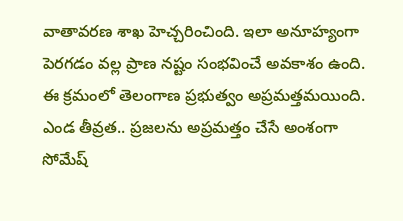వాతావరణ శాఖ హెచ్చరించింది. ఇలా అనూహ్యంగా పెరగడం వల్ల ప్రాణ నష్టం సంభవించే అవకాశం ఉంది. ఈ క్రమంలో తెలంగాణ ప్రభుత్వం అప్రమత్తమయింది. ఎండ తీవ్రత.. ప్రజలను అప్రమత్తం చేసే అంశంగా సోమేష్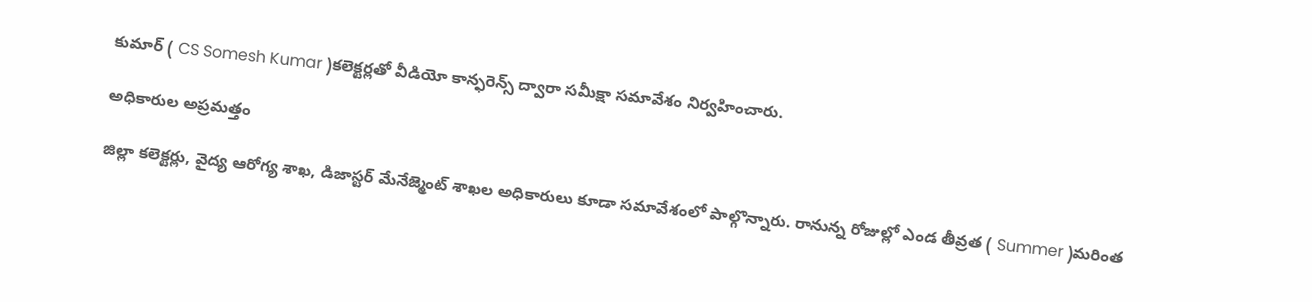కుమార్ ( CS Somesh Kumar )కలెక్టర్లతో వీడియో కాన్ఫరెన్స్ ద్వారా సమీక్షా సమావేశం నిర్వహించారు.

అధికారుల అప్రమత్తం

జిల్లా కలెక్టర్లు, వైద్య ఆరోగ్య శాఖ, డిజాస్టర్ మేనేజ్మెంట్ శాఖల అధికారులు కూడా సమావేశంలో పాల్గొన్నారు. రానున్న రోజుల్లో ఎండ తీవ్రత ( Summer )మరింత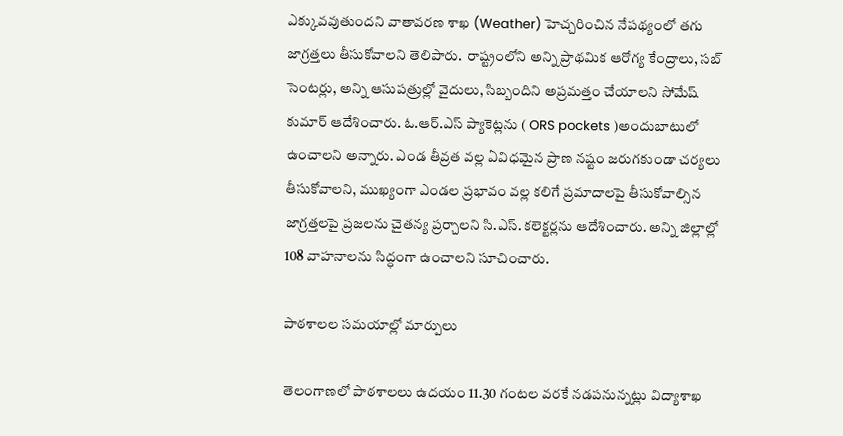ఎక్కువవుతుందని వాతావరణ శాఖ (Weather) హెచ్చరించిన నేపథ్యంలో తగు జాగ్రత్తలు తీసుకోవాలని తెలిపారు.  రాష్ట్రంలోని అన్ని ప్రాథమిక ఆరోగ్య కేంద్రాలు, సబ్ సెంటర్లు, అన్ని ఆసుపత్రుల్లో వైదులు, సిబ్బందిని అప్రమత్తం చేయాలని సోమేష్ కుమార్ ఆదేశించారు. ఓ.ఆర్.ఎస్ ప్యాకెట్లను ( ORS pockets )అందుబాటులో ఉంచాలని అన్నారు. ఎండ తీవ్రత వల్ల ఏవిధమైన ప్రాణ నష్టం జరుగకుండా చర్యలు తీసుకోవాలని, ముఖ్యంగా ఎండల ప్రభావం వల్ల కలిగే ప్రమాదాలపై తీసుకోవాల్సిన  జాగ్రత్తలపై ప్రజలను చైతన్య ప్రర్చాలని సి.ఎస్. కలెక్టర్లను ఆదేశించారు. అన్ని జిల్లాల్లో 108 వాహనాలను సిద్ధంగా ఉంచాలని సూచించారు.

పాఠశాలల సమయాల్లో మార్పులు

తెలంగాణలో పాఠశాలలు ఉదయం 11.30 గంటల వరకే నడపనున్నట్లు విద్యాశాఖ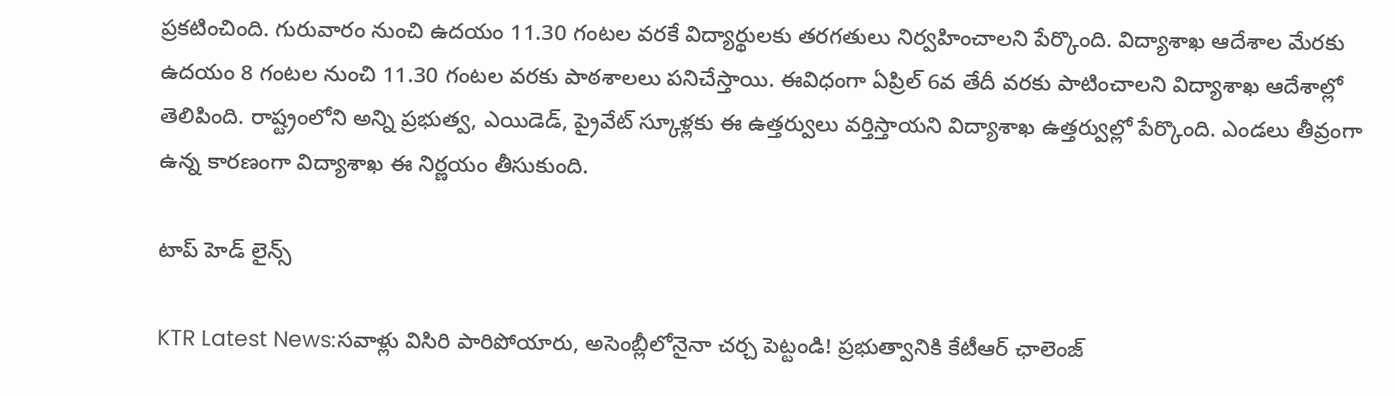ప్రకటించింది. గురువారం నుంచి ఉదయం 11.30 గంటల వరకే విద్యార్థులకు తరగతులు నిర్వహించాలని పేర్కొంది. విద్యాశాఖ ఆదేశాల మేరకు ఉదయం 8 గంటల నుంచి 11.30 గంటల వరకు పాఠశాలలు పనిచేస్తాయి. ఈవిధంగా ఏప్రిల్‌ 6వ తేదీ వరకు పాటించాలని విద్యాశాఖ ఆదేశాల్లో తెలిపింది. రాష్ట్రంలోని అన్ని ప్రభుత్వ, ఎయిడెడ్‌, ప్రైవేట్ స్కూళ్లకు ఈ ఉత్తర్వులు వర్తిస్తాయని విద్యాశాఖ ఉత్తర్వుల్లో పేర్కొంది. ఎండలు తీవ్రంగా ఉన్న కారణంగా విద్యాశాఖ ఈ నిర్ణయం తీసుకుంది.

టాప్ హెడ్ లైన్స్

KTR Latest News:సవాళ్లు విసిరి పారిపోయారు, అసెంబ్లీలోనైనా చర్చ పెట్టండి! ప్రభుత్వానికి కేటీఆర్ ఛాలెంజ్‌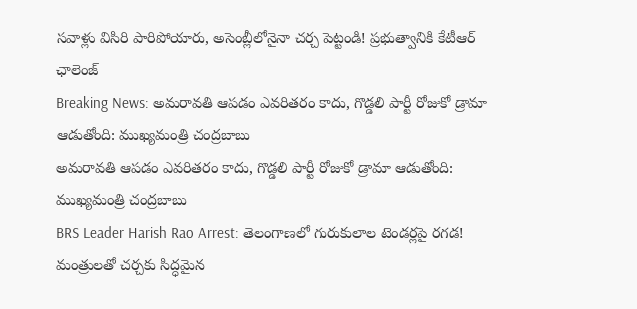సవాళ్లు విసిరి పారిపోయారు, అసెంబ్లీలోనైనా చర్చ పెట్టండి! ప్రభుత్వానికి కేటీఆర్ ఛాలెంజ్‌
Breaking News: అమరావతి ఆపడం ఎవరితరం కాదు, గొడ్డలి పార్టీ రోజుకో డ్రామా ఆడుతోంది: ముఖ్యమంత్రి చంద్రబాబు
అమరావతి ఆపడం ఎవరితరం కాదు, గొడ్డలి పార్టీ రోజుకో డ్రామా ఆడుతోంది: ముఖ్యమంత్రి చంద్రబాబు
BRS Leader Harish Rao Arrest: తెలంగాణలో గురుకులాల టెండర్లపై రగడ! మంత్రులతో చర్చకు సిద్ధమైన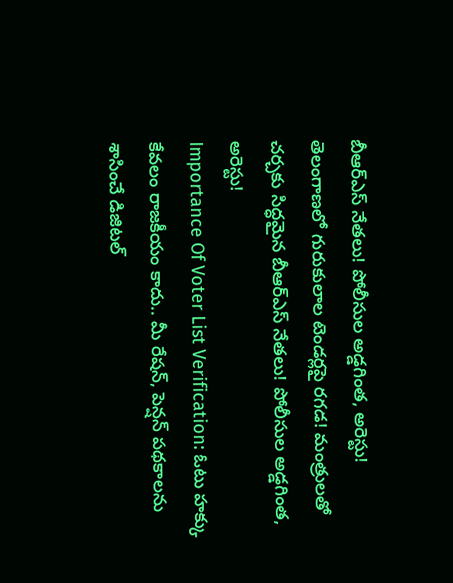బీఆర్‌ఎస్‌ నేతలు! పోలీసుల అడ్డగింత, అరెస్టు!
తెలంగాణలో గురుకులాల టెండర్లపై రగడ! మంత్రులతో చర్చకు సిద్ధమైన బీఆర్‌ఎస్‌ నేతలు! పోలీసుల అడ్డగింత, అరెస్టు!
Importance Of Voter List Verification: ఓటు హక్కు కేవలం రాజకీయం కాదు.. మీ రేషన్, పెన్షన్ పథకాలను శాసించే డిజిటల్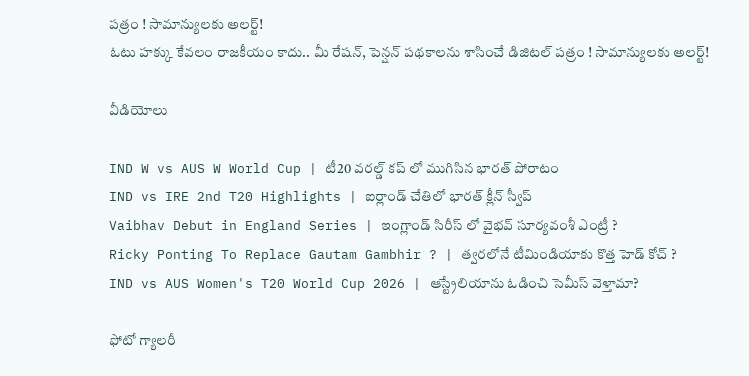పత్రం ! సామాన్యులకు అలర్ట్!
ఓటు హక్కు కేవలం రాజకీయం కాదు.. మీ రేషన్, పెన్షన్ పథకాలను శాసించే డిజిటల్ పత్రం ! సామాన్యులకు అలర్ట్!

వీడియోలు

IND W vs AUS W World Cup | టీ20 వరల్డ్ కప్ లో ముగిసిన భారత్ పోరాటం
IND vs IRE 2nd T20 Highlights | ఐర్లాండ్ చేతిలో భారత్ క్లీన్ స్వీప్
Vaibhav Debut in England Series | ఇంగ్లాండ్ సిరీస్ లో వైభవ్ సూర్యవంశీ ఎంట్రీ ?
Ricky Ponting To Replace Gautam Gambhir ? | త్వరలోనే టీమిండియాకు కొత్త హెడ్ కోచ్ ?
IND vs AUS Women's T20 World Cup 2026 | ఆస్ట్రేలియాను ఓడించి సెమీస్ వెళ్తామా?

ఫోటో గ్యాలరీ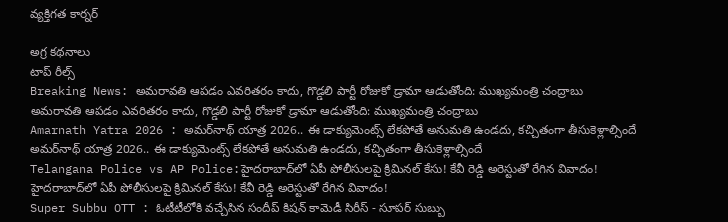వ్యక్తిగత కార్నర్

అగ్ర కథనాలు
టాప్ రీల్స్
Breaking News: అమరావతి ఆపడం ఎవరితరం కాదు, గొడ్డలి పార్టీ రోజుకో డ్రామా ఆడుతోంది: ముఖ్యమంత్రి చంద్రాబు
అమరావతి ఆపడం ఎవరితరం కాదు, గొడ్డలి పార్టీ రోజుకో డ్రామా ఆడుతోంది: ముఖ్యమంత్రి చంద్రాబు
Amarnath Yatra 2026 : అమర్‌నాథ్ యాత్ర 2026.. ఈ డాక్యుమెంట్స్ లేకపోతే అనుమతి ఉండదు, కచ్చితంగా తీసుకెళ్లాల్సిందే
అమర్‌నాథ్ యాత్ర 2026.. ఈ డాక్యుమెంట్స్ లేకపోతే అనుమతి ఉండదు, కచ్చితంగా తీసుకెళ్లాల్సిందే
Telangana Police vs AP Police:హైదరాబాద్‌లో ఏపీ పోలీసులపై క్రిమినల్‌ కేసు! కేవీ రెడ్డి అరెస్టుతో రేగిన వివాదం!
హైదరాబాద్‌లో ఏపీ పోలీసులపై క్రిమినల్‌ కేసు! కేవీ రెడ్డి అరెస్టుతో రేగిన వివాదం!
Super Subbu OTT : ఓటీటీలోకి వచ్చేసిన సందీప్ కిషన్ కామెడీ సిరీస్ - సూపర్ సుబ్బు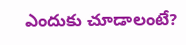ఎందుకు చూడాలంటే?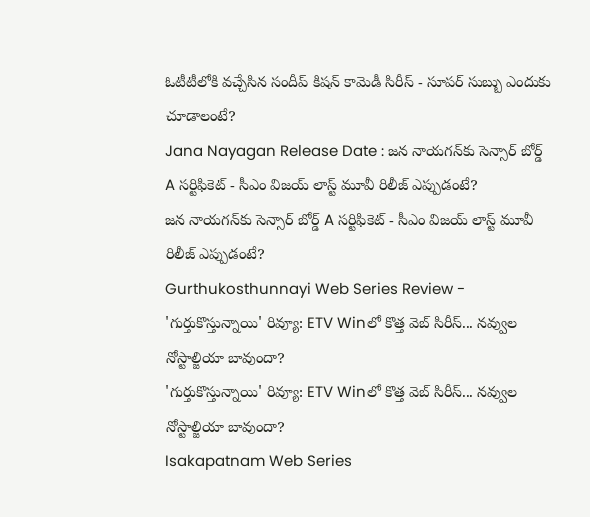ఓటీటీలోకి వచ్చేసిన సందీప్ కిషన్ కామెడీ సిరీస్ - సూపర్ సుబ్బు ఎందుకు చూడాలంటే?
Jana Nayagan Release Date : జన నాయగన్‌కు సెన్సార్ బోర్డ్ A సర్టిఫికెట్ - సీఎం విజయ్ లాస్ట్ మూవీ రిలీజ్ ఎప్పుడంటే?
జన నాయగన్‌కు సెన్సార్ బోర్డ్ A సర్టిఫికెట్ - సీఎం విజయ్ లాస్ట్ మూవీ రిలీజ్ ఎప్పుడంటే?
Gurthukosthunnayi Web Series Review - 'గుర్తుకొస్తున్నాయి' రివ్యూ: ETV Winలో కొత్త వెబ్ సిరీస్... నవ్వుల నోస్టాల్జియా బావుందా?
'గుర్తుకొస్తున్నాయి' రివ్యూ: ETV Winలో కొత్త వెబ్ సిరీస్... నవ్వుల నోస్టాల్జియా బావుందా?
Isakapatnam Web Series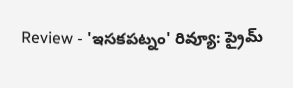Review - 'ఇసకపట్నం' రివ్యూ: ప్రైమ్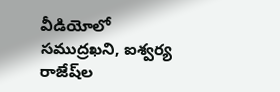వీడియోలో సముద్రఖని, ఐశ్వర్య రాజేష్‌ల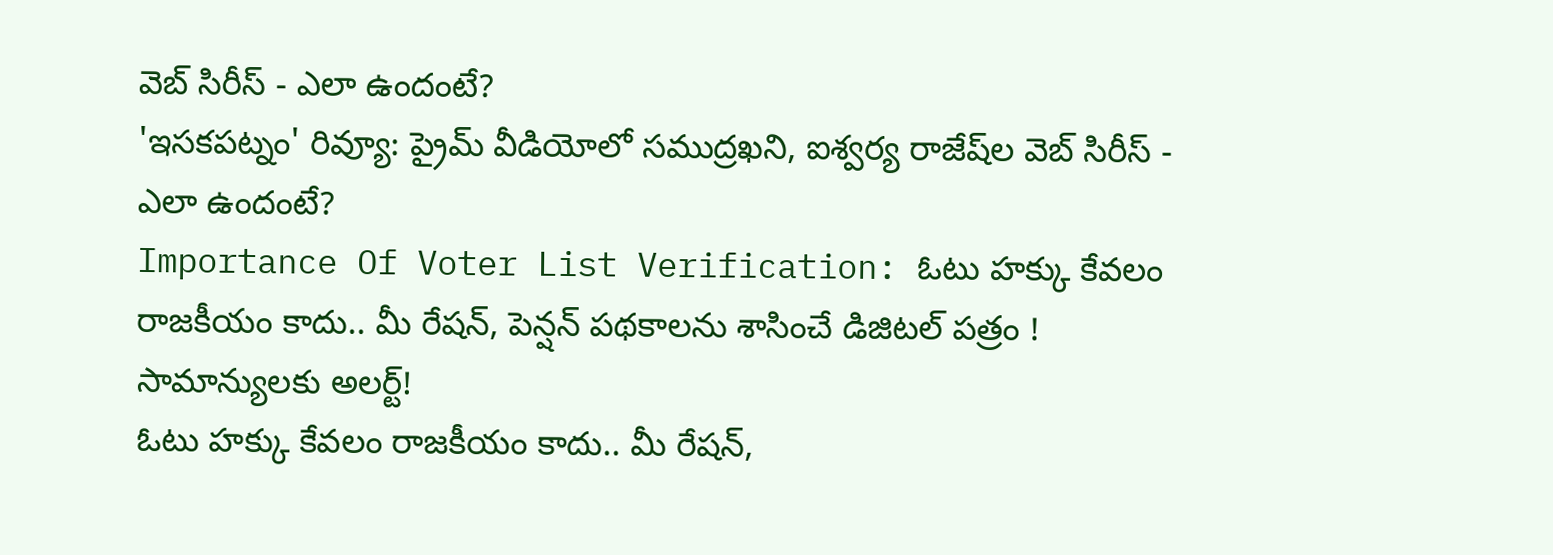వెబ్ సిరీస్ - ఎలా ఉందంటే?
'ఇసకపట్నం' రివ్యూ: ప్రైమ్ వీడియోలో సముద్రఖని, ఐశ్వర్య రాజేష్‌ల వెబ్ సిరీస్ - ఎలా ఉందంటే?
Importance Of Voter List Verification: ఓటు హక్కు కేవలం రాజకీయం కాదు.. మీ రేషన్, పెన్షన్ పథకాలను శాసించే డిజిటల్ పత్రం ! సామాన్యులకు అలర్ట్!
ఓటు హక్కు కేవలం రాజకీయం కాదు.. మీ రేషన్,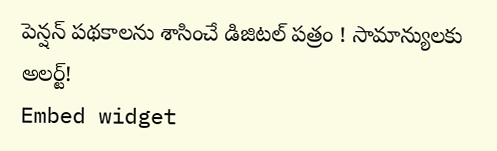పెన్షన్ పథకాలను శాసించే డిజిటల్ పత్రం ! సామాన్యులకు అలర్ట్!
Embed widget